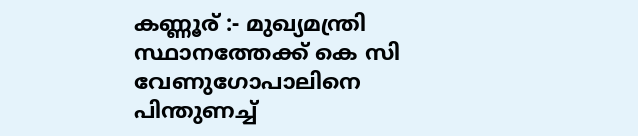കണ്ണൂര് :- മുഖ്യമന്ത്രി സ്ഥാനത്തേക്ക് കെ സി വേണുഗോപാലിനെ പിന്തുണച്ച്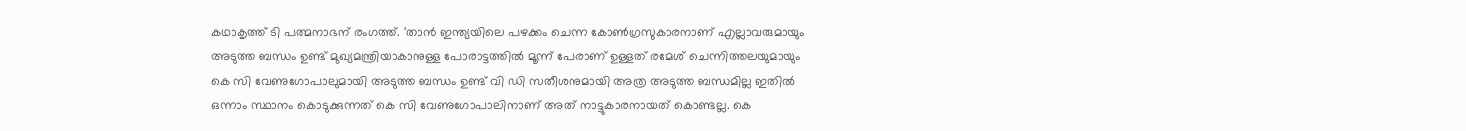കഥാകൃത്ത് ടി പത്മനാഭന് രംഗത്ത്. 'താൻ ഇന്ത്യയിലെ പഴക്കം ചെന്ന കോൺഗ്രസുകാരനാണ് എല്ലാവരുമായും അടുത്ത ബന്ധം ഉണ്ട് മുഖ്യമന്ത്രിയാകാനുള്ള പോരാട്ടത്തിൽ മൂന്ന് പേരാണ് ഉള്ളത് രമേശ് ചെന്നിത്തലയുമായും കെ സി വേണുഗോപാലുമായി അടുത്ത ബന്ധം ഉണ്ട് വി ഡി സതീശനുമായി അത്ര അടുത്ത ബന്ധമില്ല ഇതിൽ ഒന്നാം സ്ഥാനം കൊടുക്കുന്നത് കെ സി വേണുഗോപാലിനാണ് അത് നാട്ടുകാരനായത് കൊണ്ടല്ല. കെ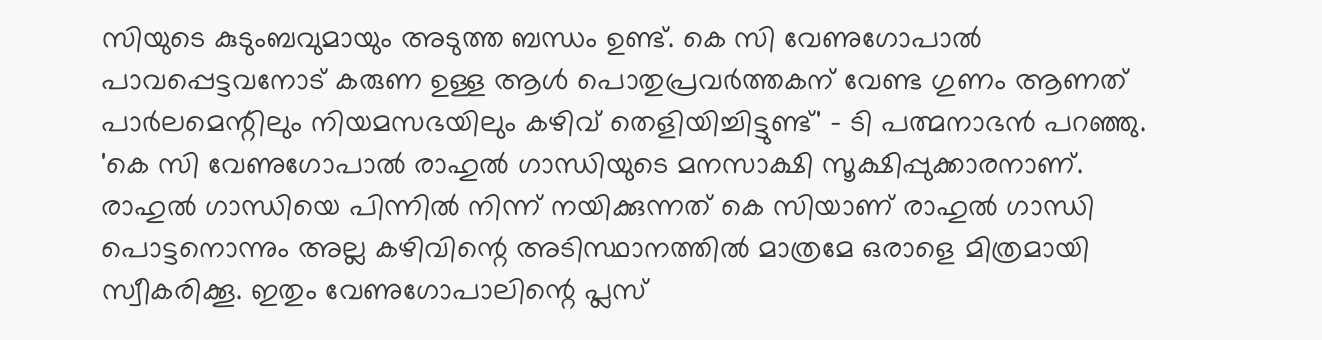സിയുടെ കുടുംബവുമായും അടുത്ത ബന്ധം ഉണ്ട്. കെ സി വേണുഗോപാൽ പാവപ്പെട്ടവനോട് കരുണ ഉള്ള ആൾ പൊതുപ്രവർത്തകന് വേണ്ട ഗുണം ആണത് പാർലമെന്റിലും നിയമസഭയിലും കഴിവ് തെളിയിച്ചിട്ടുണ്ട്' - ടി പത്മനാഭൻ പറഞ്ഞു.
'കെ സി വേണുഗോപാൽ രാഹുൽ ഗാന്ധിയുടെ മനസാക്ഷി സൂക്ഷിപ്പുക്കാരനാണ്. രാഹുൽ ഗാന്ധിയെ പിന്നിൽ നിന്ന് നയിക്കുന്നത് കെ സിയാണ് രാഹുൽ ഗാന്ധി പൊട്ടനൊന്നും അല്ല കഴിവിന്റെ അടിസ്ഥാനത്തിൽ മാത്രമേ ഒരാളെ മിത്രമായി സ്വീകരിക്കൂ. ഇതും വേണുഗോപാലിന്റെ പ്ലസ്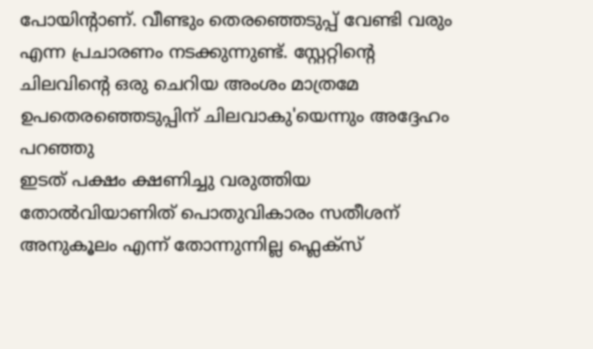പോയിന്റാണ്. വീണ്ടും തെരഞ്ഞെടുപ്പ് വേണ്ടി വരും എന്ന പ്രചാരണം നടക്കുന്നുണ്ട്. സ്റ്റേറ്റിന്റെ ചിലവിന്റെ ഒരു ചെറിയ അംശം മാത്രമേ ഉപതെരഞ്ഞെടുപ്പിന് ചിലവാകു'യെന്നും അദ്ദേഹം പറഞ്ഞു
ഇടത് പക്ഷം ക്ഷണിച്ചു വരുത്തിയ തോൽവിയാണിത് പൊതുവികാരം സതീശന് അനുകൂലം എന്ന് തോന്നുന്നില്ല ഫ്ലെക്സ്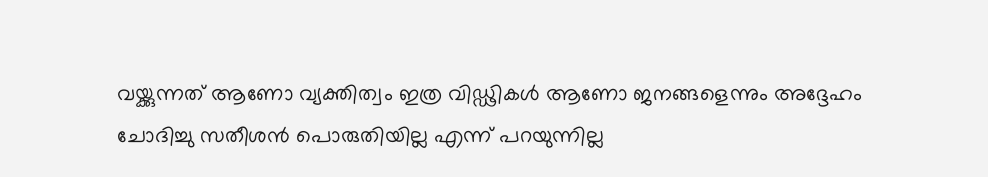വയ്ക്കുന്നത് ആണോ വ്യക്തിത്വം ഇത്ര വിഡ്ഢികൾ ആണോ ജനങ്ങളെന്നും അദ്ദേഹം ചോദിച്ചു സതീശൻ പൊരുതിയില്ല എന്ന് പറയുന്നില്ല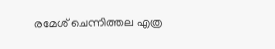രമേശ് ചെന്നിത്തല എത്ര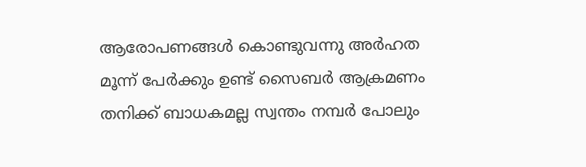ആരോപണങ്ങൾ കൊണ്ടുവന്നു അർഹത മൂന്ന് പേർക്കും ഉണ്ട് സൈബർ ആക്രമണം തനിക്ക് ബാധകമല്ല സ്വന്തം നമ്പർ പോലും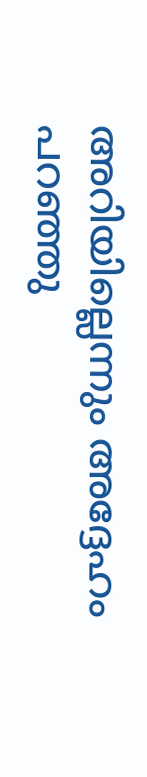അറിയില്ലെന്നും അദ്ദേഹം പറഞ്ഞു